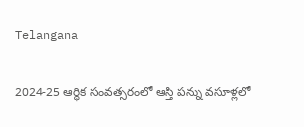Telangana

2024-25 ఆర్థిక సంవత్సరంలో ఆస్తి పన్ను వసూళ్లలో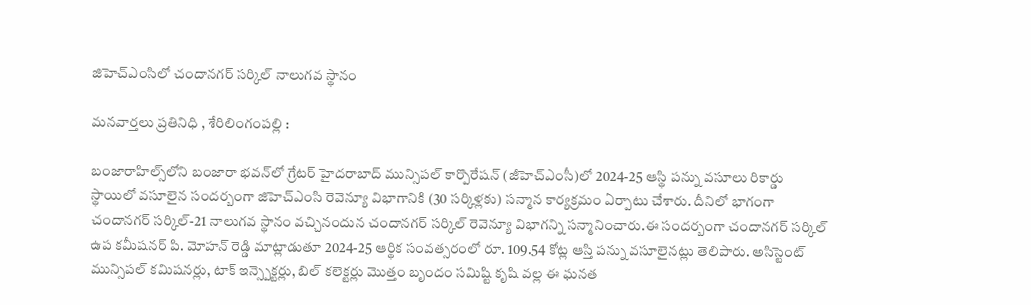జిహెచ్ఎంసిలో చందానగర్ సర్కిల్ నాలుగవ స్థానం

మనవార్తలు ప్రతినిధి , శేరిలింగంపల్లి :

బంజారాహిల్స్‌లోని బంజారా భవన్‌లో గ్రేటర్ హైదరాబాద్ మున్సిపల్ కార్పొరేషన్ (జీహెచ్ఎంసీ)లో 2024-25 ఆస్థి పన్ను వసూలు రికార్డు స్థాయిలో వసూలైన సందర్బంగా జిహెచ్ఎంసి రెవెన్యూ విభాగానికి (30 సర్కిళ్లకు) సన్మాన కార్యక్రమం ఏర్పాటు చేశారు. దీనిలో భాగంగా చందానగర్ సర్కిల్-21 నాలుగవ స్థానం వచ్చినందున చందానగర్ సర్కిల్ రెవెన్యూ విభాగన్ని సన్మానించారు.ఈ సందర్బంగా చందానగర్ సర్కిల్ ఉప కమీషనర్ పి. మోహన్ రెడ్డి మాట్లాడుతూ 2024-25 ఆర్థిక సంవత్సరంలో రూ. 109.54 కోట్ల ఆస్తి పన్ను వసూలైనట్లు తెలిపారు. అసిస్టెంట్ మున్సిపల్ కమిషనర్లు, టాక్ ఇన్స్పెక్టర్లు, బిల్ కలెక్టర్లు మొత్తం బృందం సమిష్టి కృషి వల్ల ఈ ఘనత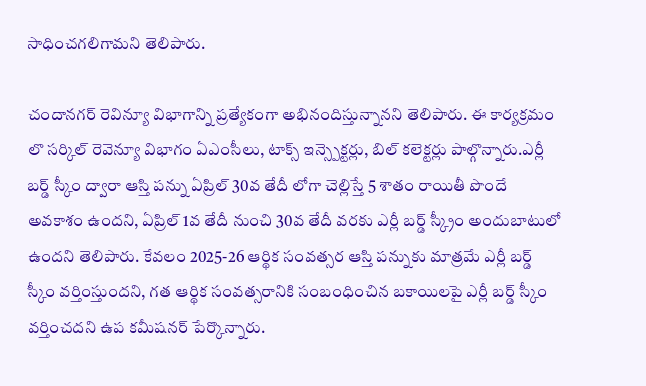సాధించగలిగామని తెలిపారు.

చందానగర్ రెవిన్యూ విభాగాన్ని ప్రత్యేకంగా అభినందిస్తున్నానని తెలిపారు. ఈ కార్యక్రమం లొ సర్కిల్ రెవెన్యూ విభాగం ఏఎంసీలు, టాక్స్ ఇన్స్పెక్టర్లు, బిల్ కలెక్టర్లు పాల్గొన్నారు.ఎర్లీ బర్డ్ స్కీం ద్వారా ఆస్తి పన్ను ఏప్రిల్ 30వ తేదీ లోగా చెల్లిస్తే 5 శాతం రాయితీ పొందే అవకాశం ఉందని, ఏప్రిల్ 1వ తేదీ నుంచి 30వ తేదీ వరకు ఎర్లీ బర్డ్ స్క్రీం అందుబాటులో ఉందని తెలిపారు. కేవలం 2025-26 ఆర్థిక సంవత్సర ఆస్తి పన్నుకు మాత్రమే ఎర్లీ బర్డ్ స్కీం వర్తింస్తుందని, గత ఆర్థిక సంవత్సరానికి సంబంధించిన బకాయిలపై ఎర్లీ బర్డ్ స్కీం వర్తించదని ఉప కమీషనర్ పేర్కొన్నారు.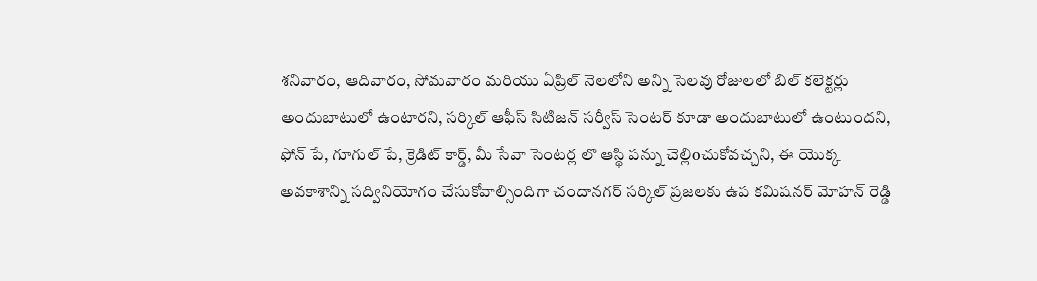శనివారం, ఆదివారం, సోమవారం మరియు ఏప్రిల్ నెలలోని అన్ని సెలవు రోజులలో బిల్ కలెక్టర్లు అందుబాటులో ఉంటారని, సర్కిల్ ఆఫీస్ సిటిజన్ సర్వీస్ సెంటర్ కూడా అందుబాటులో ఉంటుందని, ఫోన్ పే, గూగుల్ పే, క్రెడిట్ కార్డ్, మీ సేవా సెంటర్ల లొ ఆస్థి పన్ను చెల్లిoచుకోవచ్చని, ఈ యొక్క అవకాశాన్ని సద్వినియోగం చేసుకోవాల్సిందిగా చందానగర్ సర్కిల్ ప్రజలకు ఉప కమిషనర్ మోహన్ రెడ్డి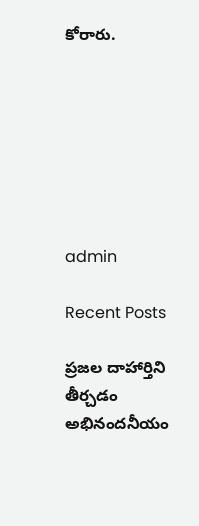కోరారు.







admin

Recent Posts

ప్రజల దాహార్తిని తీర్చడం అభినందనీయం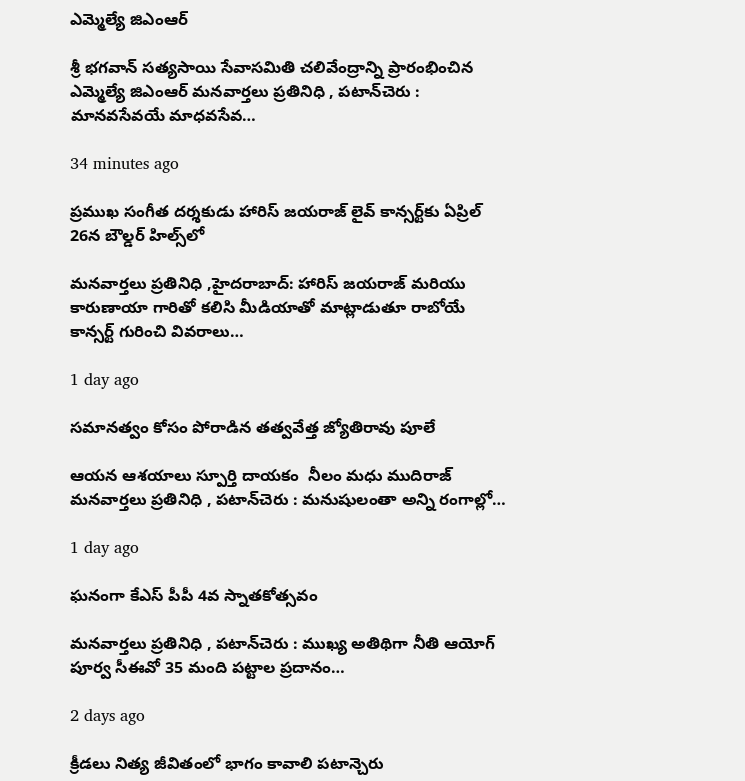ఎమ్మెల్యే జిఎంఆర్

శ్రీ భగవాన్ సత్యసాయి సేవాసమితి చలివేంద్రాన్ని ప్రారంభించిన ఎమ్మెల్యే జిఎంఆర్ మనవార్తలు ప్రతినిధి , పటాన్‌చెరు : మానవసేవయే మాధవసేవ…

34 minutes ago

ప్రముఖ సంగీత దర్శకుడు హారిస్ జయరాజ్ లైవ్ కాన్సర్ట్‌కు ఏప్రిల్ 26న బౌల్డర్ హిల్స్‌లో

మనవార్తలు ప్రతినిధి ,హైదరాబాద్: హారిస్ జయరాజ్ మరియు కారుణాయా గారితో కలిసి మీడియాతో మాట్లాడుతూ రాబోయే కాన్సర్ట్ గురించి వివరాలు…

1 day ago

సమానత్వం కోసం పోరాడిన తత్వవేత్త జ్యోతిరావు పూలే

ఆయన ఆశయాలు స్పూర్తి దాయకం  నీలం మధు ముదిరాజ్ మనవార్తలు ప్రతినిధి , పటాన్‌చెరు : మనుషులంతా అన్ని రంగాల్లో…

1 day ago

ఘనంగా కేఎస్ పీపీ 4వ స్నాతకోత్సవం

మనవార్తలు ప్రతినిధి , పటాన్‌చెరు : ముఖ్య అతిథిగా నీతి ఆయోగ్ పూర్వ సీఈవో 35 మంది పట్టాల ప్రదానం…

2 days ago

క్రీడలు నిత్య జీవితంలో భాగం కావాలి పటాన్చెరు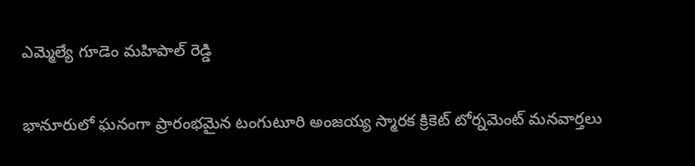ఎమ్మెల్యే గూడెం మహిపాల్ రెడ్డి

భానూరులో ఘనంగా ప్రారంభమైన టంగుటూరి అంజయ్య స్మారక క్రికెట్ టోర్నమెంట్ మనవార్తలు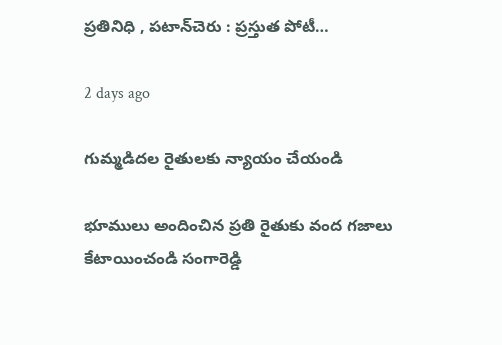ప్రతినిధి , పటాన్‌చెరు : ప్రస్తుత పోటీ…

2 days ago

గుమ్మడిదల రైతులకు న్యాయం చేయండి

భూములు అందించిన ప్రతి రైతుకు వంద గజాలు కేటాయించండి సంగారెడ్డి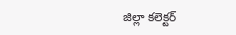జిల్లా కలెక్టర్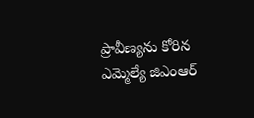ప్రావీణ్యను కోరిన ఎమ్మెల్యే జిఎంఆర్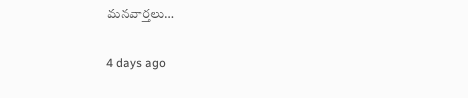మనవార్తలు…

4 days ago